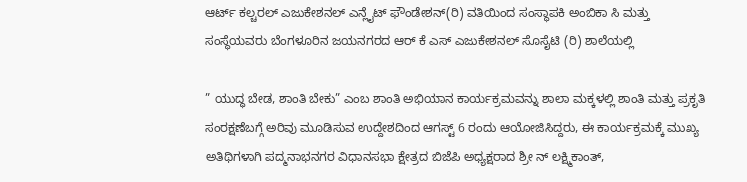ಆರ್ಟ್ ಕಲ್ಚರಲ್ ಎಜುಕೇಶನಲ್ ಎನ್ಲೈಟ್ ಫೌಂಡೇಶನ್(ರಿ) ವತಿಯಿಂದ ಸಂಸ್ಥಾಪಕಿ ಅಂಬಿಕಾ ಸಿ ಮತ್ತು ಸಂಸ್ಥೆಯವರು ಬೆಂಗಳೂರಿನ ಜಯನಗರದ ಆರ್ ಕೆ ಎಸ್ ಎಜುಕೇಶನಲ್ ಸೊಸೈಟಿ (ರಿ) ಶಾಲೆಯಲ್ಲಿ

” ಯುದ್ಧ ಬೇಡ, ಶಾಂತಿ ಬೇಕು” ಎಂಬ ಶಾಂತಿ ಅಭಿಯಾನ ಕಾರ್ಯಕ್ರಮವನ್ನು ಶಾಲಾ ಮಕ್ಕಳಲ್ಲಿ ಶಾಂತಿ ಮತ್ತು ಪ್ರಕೃತಿ ಸಂರಕ್ಷಣೆಬಗ್ಗೆ ಅರಿವು ಮೂಡಿಸುವ ಉದ್ದೇಶದಿಂದ ಆಗಸ್ಟ್ 6 ರಂದು ಆಯೋಜಿಸಿದ್ದರು, ಈ ಕಾರ್ಯಕ್ರಮಕ್ಕೆ ಮುಖ್ಯ ಅತಿಥಿಗಳಾಗಿ ಪದ್ಮನಾಭನಗರ ವಿಧಾನಸಭಾ ಕ್ಷೇತ್ರದ ಬಿಜೆಪಿ ಅಧ್ಯಕ್ಷರಾದ ಶ್ರೀ ನ್ ಲಕ್ಷ್ಮಿಕಾಂತ್,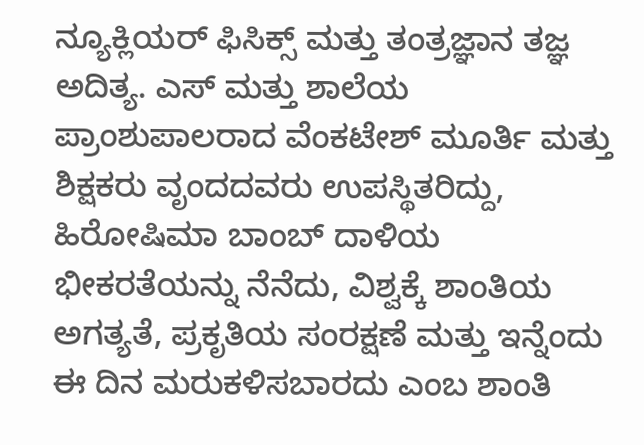ನ್ಯೂಕ್ಲಿಯರ್ ಫಿಸಿಕ್ಸ್ ಮತ್ತು ತಂತ್ರಜ್ಞಾನ ತಜ್ಞ ಅದಿತ್ಯ. ಎಸ್ ಮತ್ತು ಶಾಲೆಯ ಪ್ರಾಂಶುಪಾಲರಾದ ವೆಂಕಟೇಶ್ ಮೂರ್ತಿ ಮತ್ತು ಶಿಕ್ಷಕರು ವೃಂದದವರು ಉಪಸ್ಥಿತರಿದ್ದು, ಹಿರೋಷಿಮಾ ಬಾಂಬ್ ದಾಳಿಯ ಭೀಕರತೆಯನ್ನು ನೆನೆದು, ವಿಶ್ವಕ್ಕೆ ಶಾಂತಿಯ ಅಗತ್ಯತೆ, ಪ್ರಕೃತಿಯ ಸಂರಕ್ಷಣೆ ಮತ್ತು ಇನ್ನೆಂದು ಈ ದಿನ ಮರುಕಳಿಸಬಾರದು ಎಂಬ ಶಾಂತಿ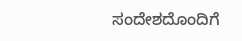ಸಂದೇಶದೊಂದಿಗೆ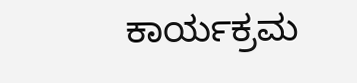ಕಾರ್ಯಕ್ರಮ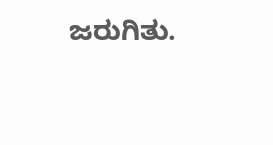ಜರುಗಿತು.